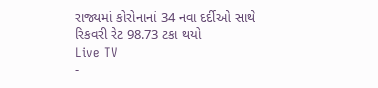રાજ્યમાં કોરોનાનાં 34 નવા દર્દીઓ સાથે રિકવરી રેટ 98.73 ટકા થયો
Live TV
-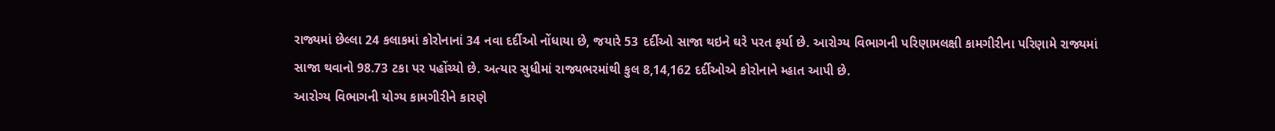રાજ્યમાં છેલ્લા 24 કલાકમાં કોરોનાનાં 34 નવા દર્દીઓ નોંધાયા છે, જયારે 53 દર્દીઓ સાજા થઇને ઘરે પરત ફર્યા છે. આરોગ્ય વિભાગની પરિણામલક્ષી કામગીરીના પરિણામે રાજ્યમાં સાજા થવાનો 98.73 ટકા પર પહોંચ્યો છે. અત્યાર સુધીમાં રાજ્યભરમાંથી કુલ 8,14,162 દર્દીઓએ કોરોનાને મ્હાત આપી છે.
આરોગ્ય વિભાગની યોગ્ય કામગીરીને કારણે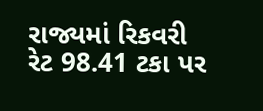રાજ્યમાં રિકવરી રેટ 98.41 ટકા પર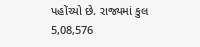પહોંચ્યો છે. રાજ્યમાં કુલ 5,08,576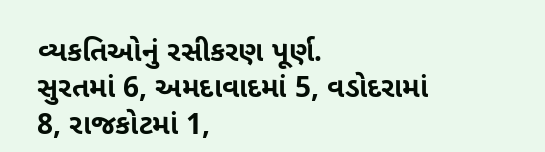વ્યકતિઓનું રસીકરણ પૂર્ણ.
સુરતમાં 6, અમદાવાદમાં 5, વડોદરામાં 8, રાજકોટમાં 1,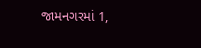જામનગરમાં 1,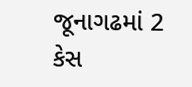જૂનાગઢમાં 2 કેસ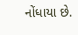નોંધાયા છે.